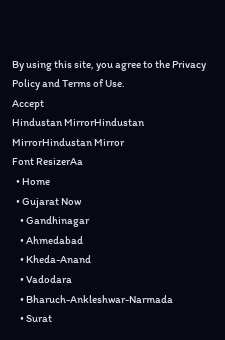By using this site, you agree to the Privacy Policy and Terms of Use.
Accept
Hindustan MirrorHindustan MirrorHindustan Mirror
Font ResizerAa
  • Home
  • Gujarat Now
    • Gandhinagar
    • Ahmedabad
    • Kheda-Anand
    • Vadodara
    • Bharuch-Ankleshwar-Narmada
    • Surat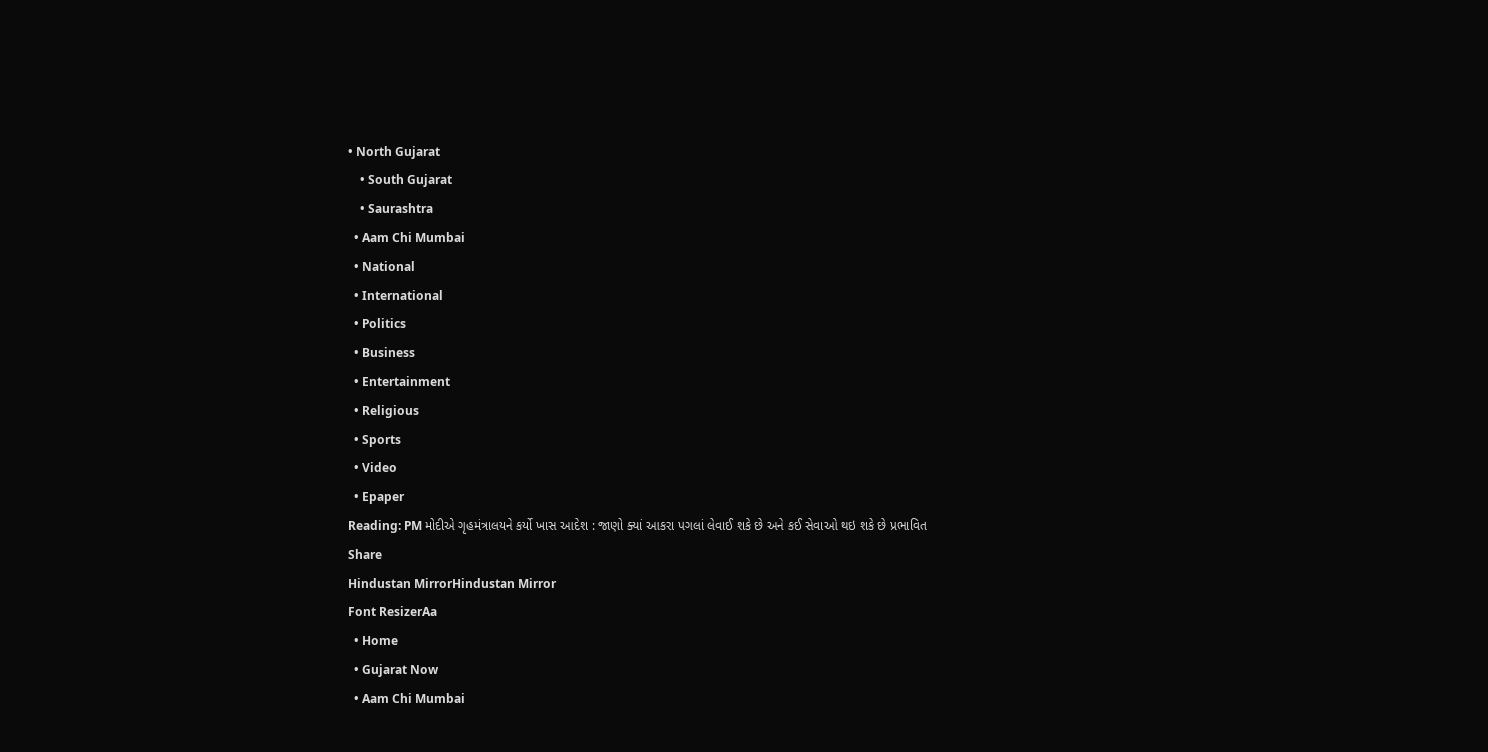• North Gujarat
    • South Gujarat
    • Saurashtra
  • Aam Chi Mumbai
  • National
  • International
  • Politics
  • Business
  • Entertainment
  • Religious
  • Sports
  • Video
  • Epaper
Reading: PM મોદીએ ગૃહમંત્રાલયને કર્યો ખાસ આદેશ : જાણો ક્યાં આકરા પગલાં લેવાઈ શકે છે અને કઈ સેવાઓ થઇ શકે છે પ્રભાવિત
Share
Hindustan MirrorHindustan Mirror
Font ResizerAa
  • Home
  • Gujarat Now
  • Aam Chi Mumbai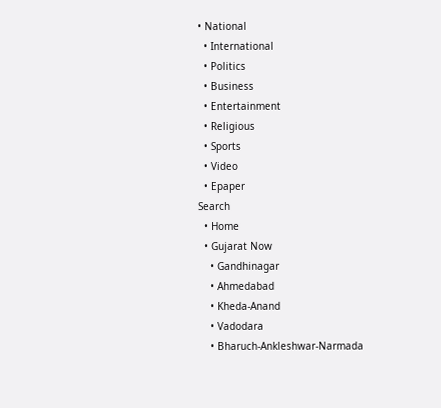• National
  • International
  • Politics
  • Business
  • Entertainment
  • Religious
  • Sports
  • Video
  • Epaper
Search
  • Home
  • Gujarat Now
    • Gandhinagar
    • Ahmedabad
    • Kheda-Anand
    • Vadodara
    • Bharuch-Ankleshwar-Narmada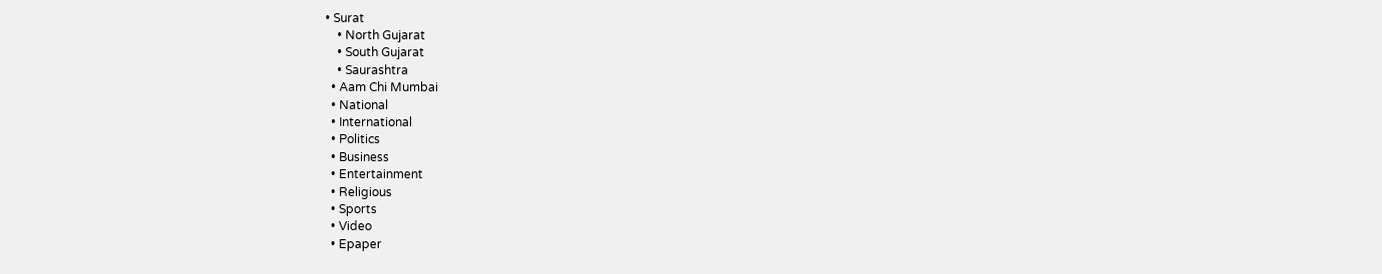• Surat
    • North Gujarat
    • South Gujarat
    • Saurashtra
  • Aam Chi Mumbai
  • National
  • International
  • Politics
  • Business
  • Entertainment
  • Religious
  • Sports
  • Video
  • Epaper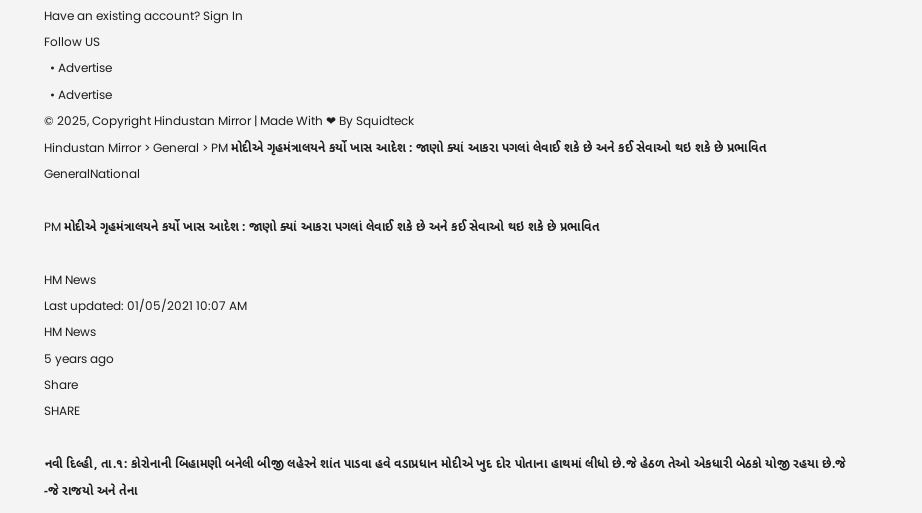Have an existing account? Sign In
Follow US
  • Advertise
  • Advertise
© 2025, Copyright Hindustan Mirror | Made With ❤ By Squidteck
Hindustan Mirror > General > PM મોદીએ ગૃહમંત્રાલયને કર્યો ખાસ આદેશ : જાણો ક્યાં આકરા પગલાં લેવાઈ શકે છે અને કઈ સેવાઓ થઇ શકે છે પ્રભાવિત
GeneralNational

PM મોદીએ ગૃહમંત્રાલયને કર્યો ખાસ આદેશ : જાણો ક્યાં આકરા પગલાં લેવાઈ શકે છે અને કઈ સેવાઓ થઇ શકે છે પ્રભાવિત

HM News
Last updated: 01/05/2021 10:07 AM
HM News
5 years ago
Share
SHARE

નવી દિલ્હી, તા.૧: કોરોનાની બિહામણી બનેલી બીજી લહેરને શાંત પાડવા હવે વડાપ્રધાન મોદીએ ખુદ દોર પોતાના હાથમાં લીધો છે.જે હેઠળ તેઓ એકધારી બેઠકો યોજી રહયા છે.જે -જે રાજયો અને તેના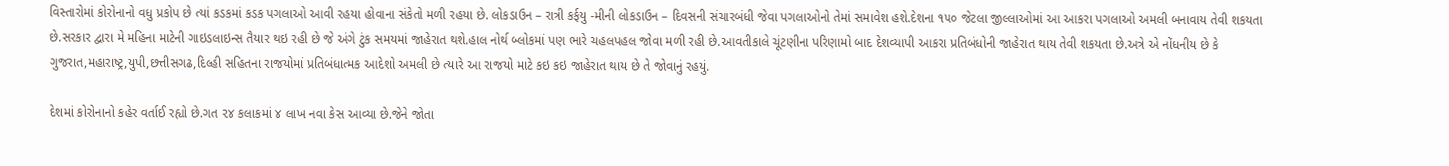વિસ્તારોમાં કોરોનાનો વધુ પ્રકોપ છે ત્યાં કડકમાં કડક પગલાઓ આવી રહયા હોવાના સંકેતો મળી રહયા છે. લોકડાઉન – રાત્રી કર્ફયુ -મીની લોકડાઉન – દિવસની સંચારબંધી જેવા પગલાઓનો તેમાં સમાવેશ હશે.દેશના ૧૫૦ જેટલા જીલ્લાઓમાં આ આકરા પગલાઓ અમલી બનાવાય તેવી શકયતા છે.સરકાર દ્વારા મે મહિના માટેની ગાઇડલાઇન્સ તૈયાર થઇ રહી છે જે અંગે ટુંક સમયમાં જાહેરાત થશે.હાલ નોર્થ બ્લોકમાં પણ ભારે ચહલપહલ જોવા મળી રહી છે.આવતીકાલે ચૂંટણીના પરિણામો બાદ દેશવ્યાપી આકરા પ્રતિબંધોની જાહેરાત થાય તેવી શકયતા છે.અત્રે એ નોંધનીય છે કે ગુજરાત,મહારાષ્ટ્ર,યુપી,છત્તીસગઢ,દિલ્હી સહિતના રાજયોમાં પ્રતિબંધાત્મક આદેશો અમલી છે ત્યારે આ રાજયો માટે કઇ કઇ જાહેરાત થાય છે તે જોવાનું રહયું.

દેશમાં કોરોનાનો કહેર વર્તાઈ રહ્યો છે.ગત ૨૪ કલાકમાં ૪ લાખ નવા કેસ આવ્યા છે.જેને જોતા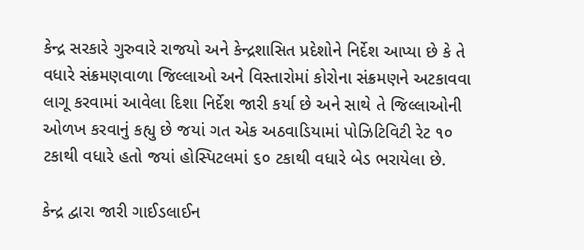કેન્દ્ર સરકારે ગુરુવારે રાજયો અને કેન્દ્રશાસિત પ્રદેશોને નિર્દેશ આપ્યા છે કે તે વધારે સંક્રમણવાળા જિલ્લાઓ અને વિસ્તારોમાં કોરોના સંક્રમણને અટકાવવા લાગૂ કરવામાં આવેલા દિશા નિર્દેશ જારી કર્યા છે અને સાથે તે જિલ્લાઓની ઓળખ કરવાનું કહ્યુ છે જયાં ગત એક અઠવાડિયામાં પોઝિટિવિટી રેટ ૧૦ ટકાથી વધારે હતો જયાં હોસ્પિટલમાં ૬૦ ટકાથી વધારે બેડ ભરાયેલા છે.

કેન્દ્ર દ્વારા જારી ગાઈડલાઈન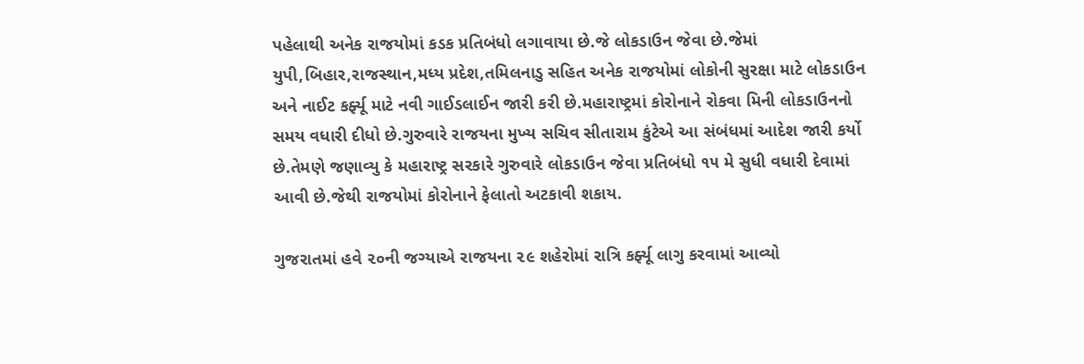પહેલાથી અનેક રાજયોમાં કડક પ્રતિબંધો લગાવાયા છે.જે લોકડાઉન જેવા છે.જેમાં યુપી,બિહાર,રાજસ્થાન,મધ્ય પ્રદેશ,તમિલનાડુ સહિત અનેક રાજયોમાં લોકોની સુરક્ષા માટે લોકડાઉન અને નાઈટ કર્ફ્યૂ માટે નવી ગાઈડલાઈન જારી કરી છે.મહારાષ્ટ્રમાં કોરોનાને રોકવા મિની લોકડાઉનનો સમય વધારી દીધો છે.ગુરુવારે રાજયના મુખ્ય સચિવ સીતારામ કુંટેએ આ સંબંધમાં આદેશ જારી કર્યો છે.તેમણે જણાવ્યુ કે મહારાષ્ટ્ર સરકારે ગુરુવારે લોકડાઉન જેવા પ્રતિબંધો ૧૫ મે સુધી વધારી દેવામાં આવી છે.જેથી રાજયોમાં કોરોનાને ફેલાતો અટકાવી શકાય.

ગુજરાતમાં હવે ૨૦ની જગ્યાએ રાજયના ૨૯ શહેરોમાં રાત્રિ કર્ફ્યૂ લાગુ કરવામાં આવ્યો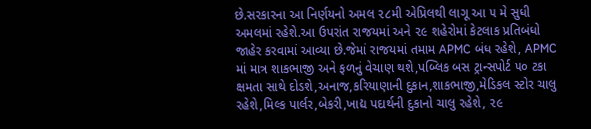છે.સરકારના આ નિર્ણયનો અમલ ૨૮મી એપ્રિલથી લાગૂ આ ૫ મે સુધી અમલમાં રહેશે.આ ઉપરાંત રાજયમાં અને ૨૯ શહેરોમાં કેટલાક પ્રતિબંધો જાહેર કરવામાં આવ્યા છે.જેમાં રાજયમાં તમામ APMC બંધ રહેશે, APMC માં માત્ર શાકભાજી અને ફળનું વેચાણ થશે,પબ્લિક બસ ટ્રાન્સપોર્ટ ૫૦ ટકા ક્ષમતા સાથે દોડશે,અનાજ,કરિયાણાની દુકાન,શાકભાજી,મેડિકલ સ્ટોર ચાલુ રહેશે,મિલ્ક પાર્લર,બેકરી,ખાદ્ય પદાર્થની દુકાનો ચાલુ રહેશે, ૨૯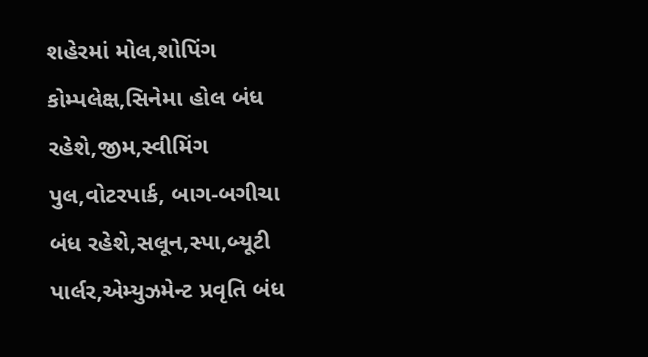શહેરમાં મોલ,શોપિંગ કોમ્પલેક્ષ,સિનેમા હોલ બંધ રહેશે,જીમ,સ્વીમિંગ પુલ,વોટરપાર્ક, બાગ-બગીચા બંધ રહેશે,સલૂન,સ્પા,બ્યૂટી પાર્લર,એમ્યુઝમેન્ટ પ્રવૃતિ બંધ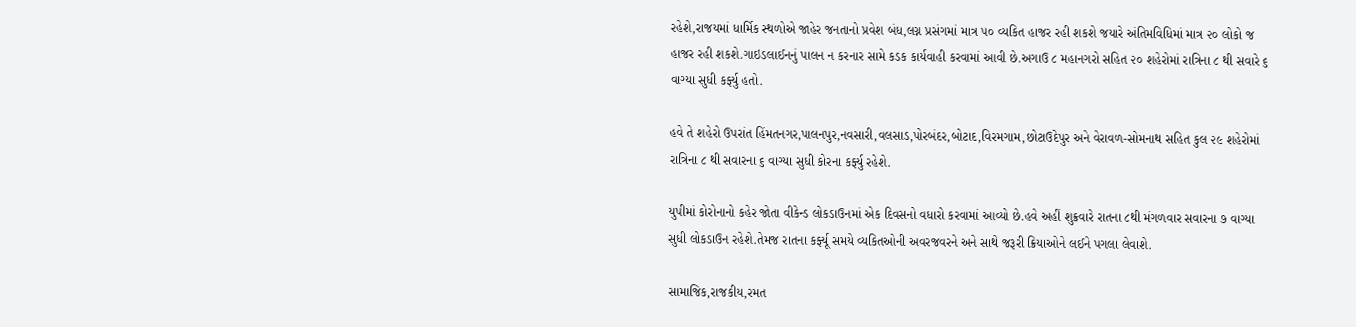રહેશે,રાજયમાં ધાર્મિક સ્થળોએ જાહેર જનતાનો પ્રવેશ બંધ,લગ્ન પ્રસંગમાં માત્ર ૫૦ વ્યકિત હાજર રહી શકશે જયારે અંતિમવિધિમાં માત્ર ૨૦ લોકો જ હાજર રહી શકશે.ગાઇડલાઈનનું પાલન ન કરનાર સામે કડક કાર્યવાહી કરવામાં આવી છે.અગાઉ ૮ મહાનગરો સહિત ૨૦ શહેરોમાં રાત્રિના ૮ થી સવારે ૬ વાગ્યા સુધી કર્ફ્યુ હતો.

હવે તે શહેરો ઉપરાંત હિંમતનગર,પાલનપુર,નવસારી,વલસાડ,પોરબંદર,બોટાદ,વિરમગામ,છોટાઉદેપુર અને વેરાવળ-સોમનાથ સહિત કુલ ૨૯ શહેરોમાં રાત્રિના ૮ થી સવારના ૬ વાગ્યા સુધી કોરના કર્ફ્યુ રહેશે.

યુપીમાં કોરોનાનો કહેર જોતા વીકેન્ડ લોકડાઉનમાં એક દિવસનો વધારો કરવામાં આવ્યો છે.હવે અહીં શુક્રવારે રાતના ૮થી મંગળવાર સવારના ૭ વાગ્યા સુધી લોકડાઉન રહેશે.તેમજ રાતના કર્ફ્યૂ સમયે વ્યકિતઓની અવરજવરને અને સાથે જરૂરી ક્રિયાઓને લઈને પગલા લેવાશે.

સામાજિક,રાજકીય,રમત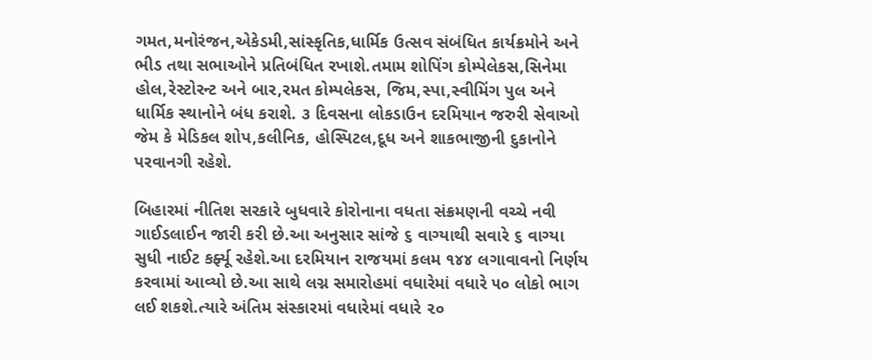ગમત,મનોરંજન,એકેડમી,સાંસ્કૃતિક,ધાર્મિક ઉત્સવ સંબંધિત કાર્યક્રમોને અને ભીડ તથા સભાઓને પ્રતિબંધિત રખાશે.તમામ શોપિંગ કોમ્પેલેકસ,સિનેમા હોલ,રેસ્ટોરન્ટ અને બાર,રમત કોમ્પલેકસ, જિમ,સ્પા,સ્વીમિંગ પુલ અને ધાર્મિક સ્થાનોને બંધ કરાશે. ૩ દિવસના લોકડાઉન દરમિયાન જરુરી સેવાઓ જેમ કે મેડિકલ શોપ,કલીનિક, હોસ્પિટલ,દૂધ અને શાકભાજીની દુકાનોને પરવાનગી રહેશે.

બિહારમાં નીતિશ સરકારે બુધવારે કોરોનાના વધતા સંક્રમણની વચ્ચે નવી ગાઈડલાઈન જારી કરી છે.આ અનુસાર સાંજે ૬ વાગ્યાથી સવારે ૬ વાગ્યા સુધી નાઈટ કર્ફ્યૂ રહેશે.આ દરમિયાન રાજયમાં કલમ ૧૪૪ લગાવાવનો નિર્ણય કરવામાં આવ્યો છે.આ સાથે લગ્ન સમારોહમાં વધારેમાં વધારે ૫૦ લોકો ભાગ લઈ શકશે.ત્યારે અંતિમ સંસ્કારમાં વધારેમાં વધારે ૨૦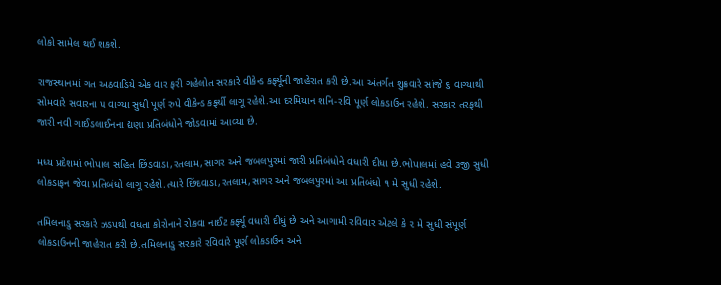લોકો સામેલ થઈ શકશે.

રાજસ્થાનમાં ગત અઠવાડિયે એક વાર ફરી ગહેલોત સરકારે વીકેન્ડ કર્ફ્યૂની જાહેરાત કરી છે.આ અંતર્ગત શુક્રવારે સાંજે ૬ વાગ્યાથી સોમવારે સવારના ૫ વાગ્યા સુધી પૂર્ણ રુપે વીકેન્ડ કર્ફ્યી લાગૂ રહેશે.આ દરમિયાન શનિ-રવિ પૂર્ણ લોકડાઉન રહેશે. સરકાર તરફથી જારી નવી ગાઈડલાઈનના દ્યણા પ્રતિબંધોને જોડવામાં આવ્યા છે.

મધ્ય પ્રદેશમાં ભોપાલ સહિત છિંડવાડા,રતલામ,સાગર અને જબલપુરમાં જારી પ્રતિબંધોને વધારી દીધા છે.ભોપાલમાં હવે ૩જી સુધી લોકડાફન જેવા પ્રતિબંધો લાગૂ રહેશે.ત્યારે છિંદવાડા,રતલામ,સાગર અને જબલપુરમાં આ પ્રતિબંધો ૧ મે સુધી રહેશે.

તમિલનાડુ સરકારે ઝડપથી વધતા કોરોનાને રોકવા નાઈટ કર્ફ્યૂ વધારી દીધું છે અને આગામી રવિવાર એટલે કે ૨ મે સુધી સંપૂર્ણ લોકડાઉનની જાહેરાત કરી છે.તમિલનાડુ સરકારે રવિવારે પૂર્ણ લોકડાઉન અને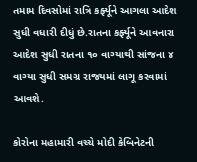તમામ દિવસોમાં રાત્રિ કર્ફ્યૂને આગલા આદેશ સુધી વધારી દીધું છે.રાતના કર્ફ્યૂને આવનારા આદેશ સુધી રાતના ૧૦ વાગ્યાથી સાંજના ૪ વાગ્યા સુધી સમગ્ર રાજયમાં લાગૂ કરવામાં આવશે.

કોરોના મહામારી વચ્ચે મોદી કેબિનેટની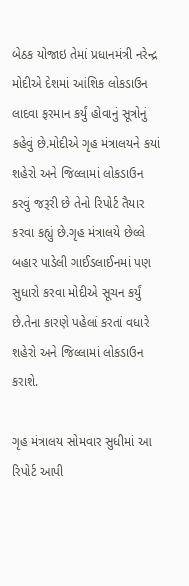બેઠક યોજાઇ તેમાં પ્રધાનમંત્રી નરેન્દ્ર મોદીએ દેશમાં આંશિક લોકડાઉન લાદવા ફરમાન કર્યું હોવાનું સૂત્રોનું કહેવું છે.મોદીએ ગૃહ મંત્રાલયને કયાં શહેરો અને જિલ્લામાં લોકડાઉન કરવું જરૂરી છે તેનો રિપોર્ટ તૈયાર કરવા કહ્યું છે.ગૃહ મંત્રાલયે છેલ્લે બહાર પાડેલી ગાઈડલાઈનમાં પણ સુધારો કરવા મોદીએ સૂચન કર્યું છે.તેના કારણે પહેલાં કરતાં વધારે શહેરો અને જિલ્લામાં લોકડાઉન કરાશે.

ગૃહ મંત્રાલય સોમવાર સુધીમાં આ રિપોર્ટ આપી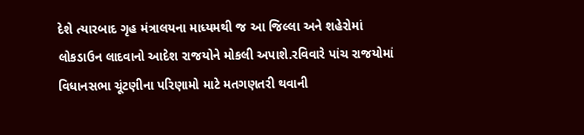દેશે ત્યારબાદ ગૃહ મંત્રાલયના માધ્યમથી જ આ જિલ્લા અને શહેરોમાં લોકડાઉન લાદવાનો આદેશ રાજયોને મોકલી અપાશે.રવિવારે પાંચ રાજયોમાં વિધાનસભા ચૂંટણીના પરિણામો માટે મતગણતરી થવાની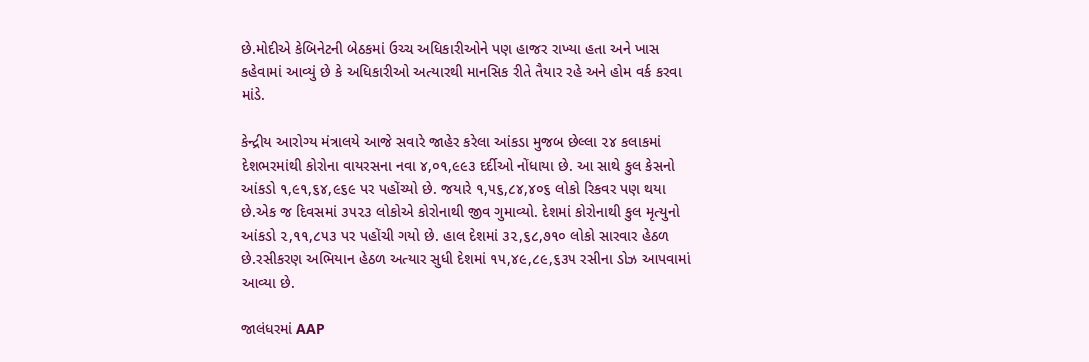છે.મોદીએ કેબિનેટની બેઠકમાં ઉચ્ચ અધિકારીઓને પણ હાજર રાખ્યા હતા અને ખાસ કહેવામાં આવ્યું છે કે અધિકારીઓ અત્યારથી માનસિક રીતે તૈયાર રહે અને હોમ વર્ક કરવા માંડે.

કેન્દ્રીય આરોગ્ય મંત્રાલયે આજે સવારે જાહેર કરેલા આંકડા મુજબ છેલ્લા ૨૪ કલાકમાં દેશભરમાંથી કોરોના વાયરસના નવા ૪,૦૧,૯૯૩ દર્દીઓ નોંધાયા છે. આ સાથે કુલ કેસનો આંકડો ૧,૯૧,૬૪,૯૬૯ પર પહોંચ્યો છે. જયારે ૧,૫૬,૮૪,૪૦૬ લોકો રિકવર પણ થયા છે.એક જ દિવસમાં ૩૫૨૩ લોકોએ કોરોનાથી જીવ ગુમાવ્યો. દેશમાં કોરોનાથી કુલ મૃત્યુનો આંકડો ૨,૧૧,૮૫૩ પર પહોંચી ગયો છે. હાલ દેશમાં ૩૨,૬૮,૭૧૦ લોકો સારવાર હેઠળ છે.રસીકરણ અભિયાન હેઠળ અત્યાર સુધી દેશમાં ૧૫,૪૯,૮૯,૬૩૫ રસીના ડોઝ આપવામાં આવ્યા છે.

જાલંધરમાં AAP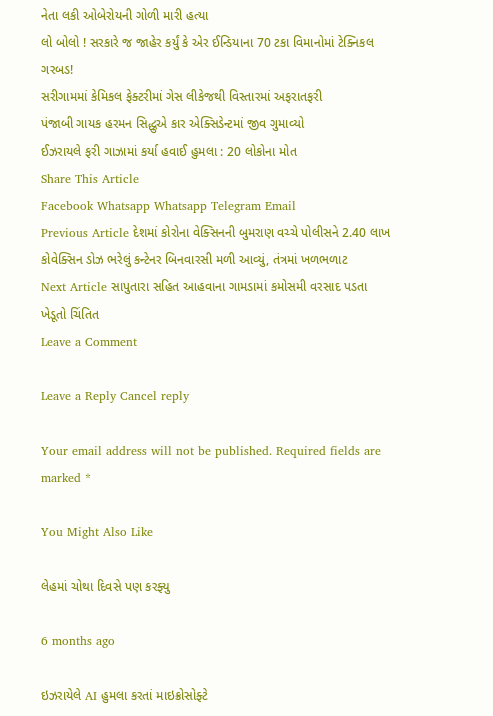નેતા લકી ઓબેરોયની ગોળી મારી હત્યા
લો બોલો ! સરકારે જ જાહેર કર્યું કે એર ઈન્ડિયાના 70 ટકા વિમાનોમાં ટેક્નિકલ ગરબડ!
સરીગામમાં કેમિકલ ફેક્ટરીમાં ગેસ લીકેજથી વિસ્તારમાં અફરાતફરી
પંજાબી ગાયક હરમન સિદ્ધુએ કાર એક્સિડેન્ટમાં જીવ ગુમાવ્યો
ઈઝરાયલે ફરી ગાઝામાં કર્યા હવાઈ હુમલા : 20 લોકોના મોત
Share This Article
Facebook Whatsapp Whatsapp Telegram Email
Previous Article દેશમાં કોરોના વેક્સિનની બુમરાણ વચ્ચે પોલીસને 2.40 લાખ કોવેક્સિન ડોઝ ભરેલું કન્ટેનર બિનવારસી મળી આવ્યું, તંત્રમાં ખળભળાટ
Next Article સાપુતારા સહિત આહવાના ગામડામાં કમોસમી વરસાદ પડતા ખેડૂતો ચિંતિત
Leave a Comment

Leave a Reply Cancel reply

Your email address will not be published. Required fields are marked *

You Might Also Like

લેહમાં ચોથા દિવસે પણ કરફ્યુ

6 months ago

ઇઝરાયેલે AI હુમલા કરતાં માઇક્રોસોફ્ટે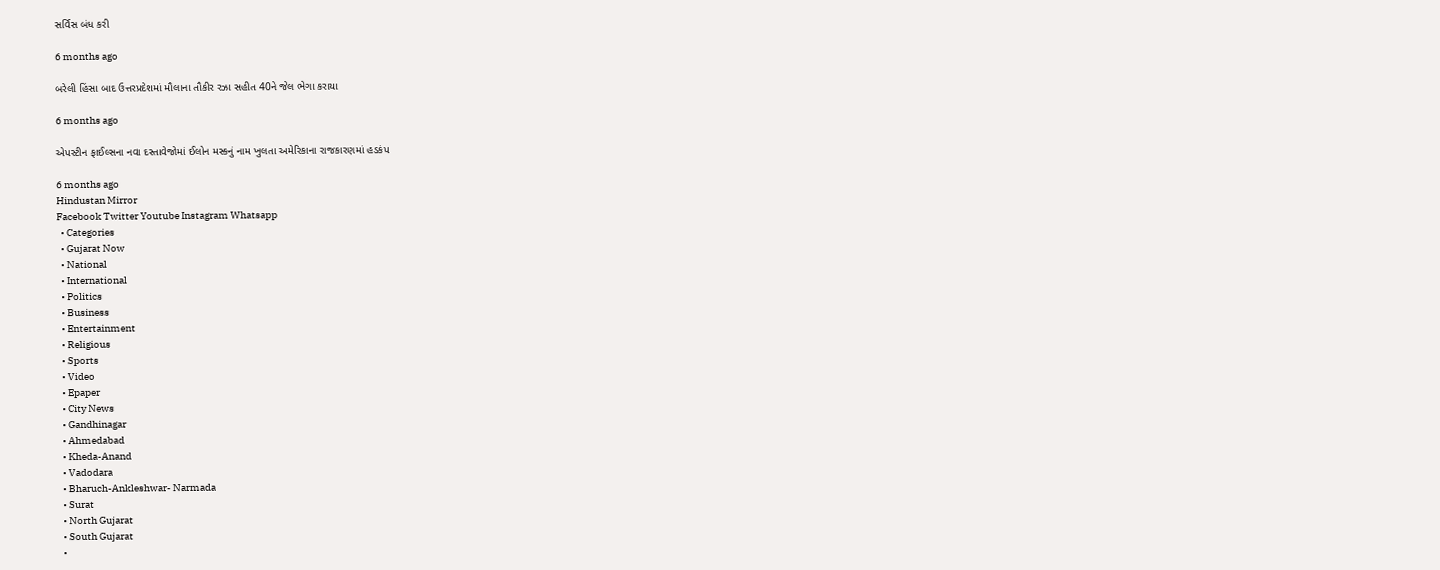સર્વિસ બંધ કરી

6 months ago

બરેલી હિંસા બાદ ઉત્તરપ્રદેશમાં મૌલાના તૌકીર રઝા સહીત 40ને જેલ ભેગા કરાયા

6 months ago

એપસ્ટીન ફાઈલ્સના નવા દસ્તાવેજોમાં ઈલોન મસ્કનું નામ ખુલતા અમેરિકાના રાજકારણમાં હડકંપ

6 months ago
Hindustan Mirror
Facebook Twitter Youtube Instagram Whatsapp
  • Categories
  • Gujarat Now
  • National
  • International
  • Politics
  • Business
  • Entertainment
  • Religious
  • Sports
  • Video
  • Epaper
  • City News
  • Gandhinagar
  • Ahmedabad
  • Kheda-Anand
  • Vadodara
  • Bharuch-Ankleshwar- Narmada
  • Surat
  • North Gujarat
  • South Gujarat
  •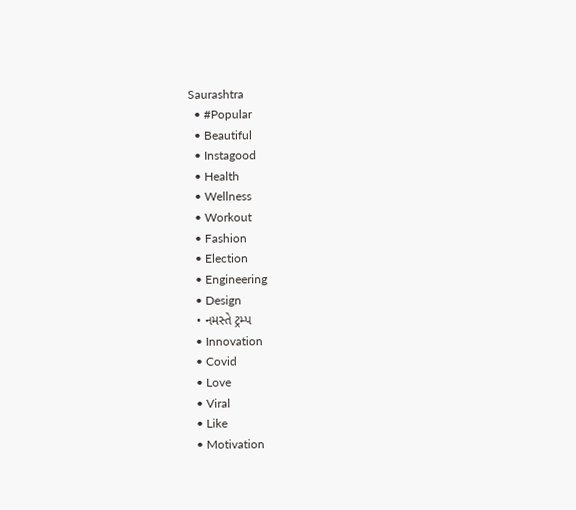Saurashtra
  • #Popular
  • Beautiful
  • Instagood
  • Health
  • Wellness
  • Workout
  • Fashion
  • Election
  • Engineering
  • Design
  • નમસ્તે ટ્રમ્પ
  • Innovation
  • Covid
  • Love
  • Viral
  • Like
  • Motivation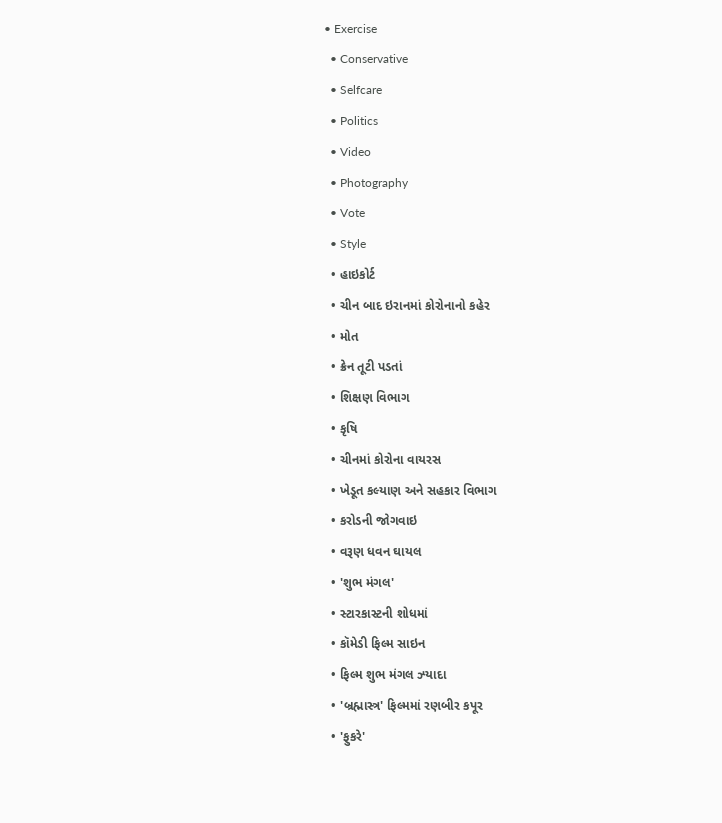• Exercise
  • Conservative
  • Selfcare
  • Politics
  • Video
  • Photography
  • Vote
  • Style
  • હાઇકોર્ટ
  • ચીન બાદ ઇરાનમાં કોરોનાનો કહેર
  • મોત
  • ક્રેન તૂટી પડતાં
  • શિક્ષણ વિભાગ
  • કૃષિ
  • ચીનમાં કોરોના વાયરસ
  • ખેડૂત કલ્યાણ અને સહકાર વિભાગ
  • કરોડની જોગવાઇ
  • વરૂણ ધવન ઘાયલ
  • 'શુભ મંગલ'
  • સ્ટારકાસ્ટની શોધમાં
  • કૉમેડી ફિલ્મ સાઇન
  • ફિલ્મ શુભ મંગલ ઝ્યાદા
  • 'બ્રહ્માસ્ત્ર' ફિલ્મમાં રણબીર કપૂર
  • 'ફુકરે'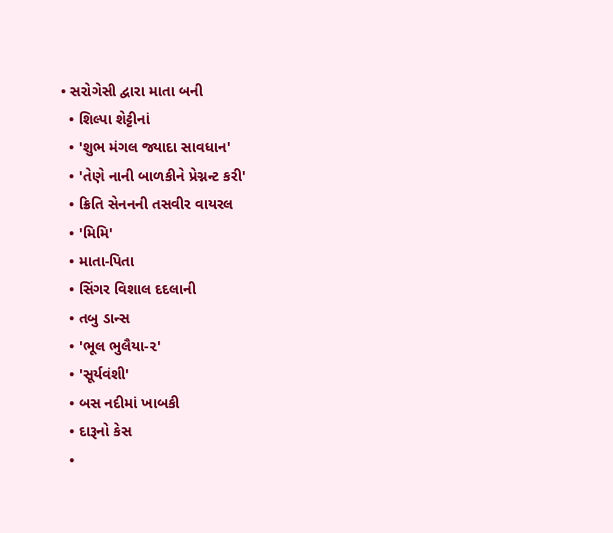• સરોગેસી દ્વારા માતા બની
  • શિલ્પા શેટ્ટીનાં
  • 'શુભ મંગલ જ્યાદા સાવધાન'
  • 'તેણે નાની બાળકીને પ્રેગ્નન્ટ કરી'
  • ક્રિતિ સેનનની તસવીર વાયરલ
  • 'મિમિ'
  • માતા-પિતા
  • સિંગર વિશાલ દદલાની
  • તબુ ડાન્સ
  • 'ભૂલ ભુલૈયા-૨'
  • 'સૂર્યવંશી'
  • બસ નદીમાં ખાબકી
  • દારૂનો કેસ
  •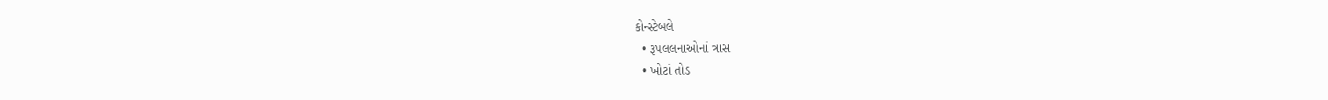કોન્સ્ટેબલે
  • રૂપલલનાઓનાં ત્રાસ
  • ખોટાં તોડ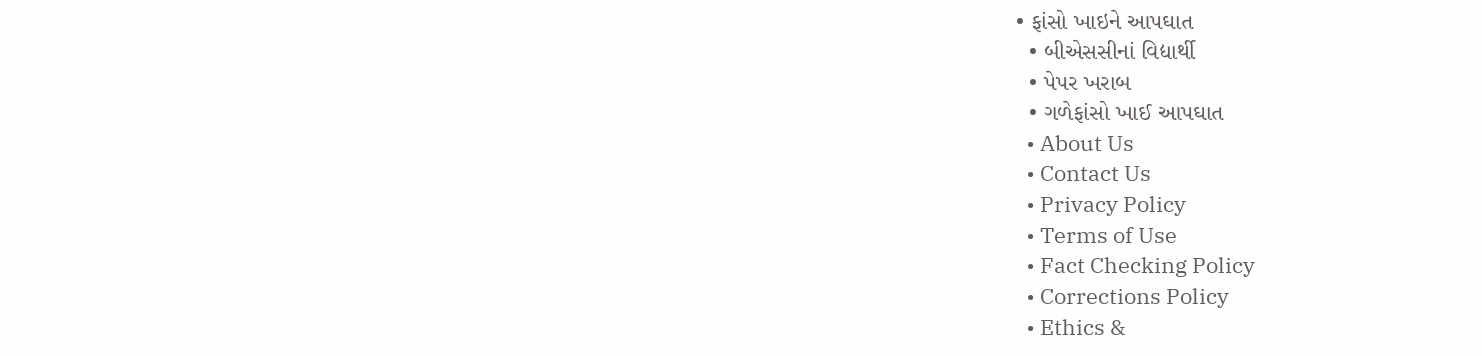• ફાંસો ખાઇને આપઘાત
  • બીએસસીનાં વિદ્યાર્થી
  • પેપર ખરાબ
  • ગળેફાંસો ખાઈ આપઘાત
  • About Us
  • Contact Us
  • Privacy Policy
  • Terms of Use
  • Fact Checking Policy
  • Corrections Policy
  • Ethics &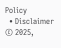Policy
  • Disclaimer
© 2025,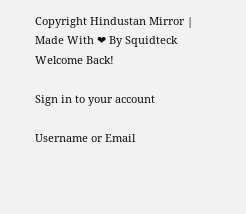Copyright Hindustan Mirror | Made With ❤ By Squidteck
Welcome Back!

Sign in to your account

Username or Email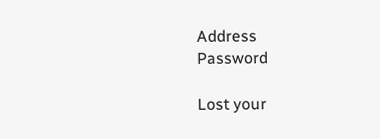Address
Password

Lost your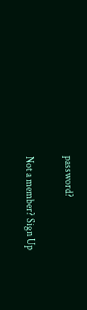password?

Not a member? Sign Up